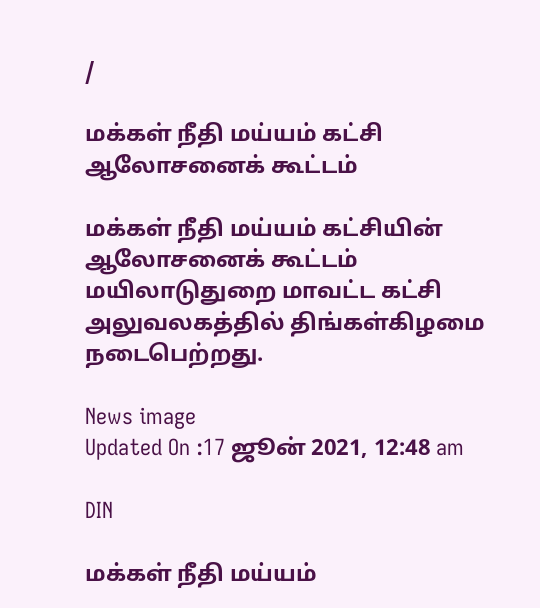/

மக்கள் நீதி மய்யம் கட்சி ஆலோசனைக் கூட்டம்

மக்கள் நீதி மய்யம் கட்சியின் ஆலோசனைக் கூட்டம் மயிலாடுதுறை மாவட்ட கட்சி அலுவலகத்தில் திங்கள்கிழமை நடைபெற்றது.

News image
Updated On :17 ஜூன் 2021, 12:48 am

DIN

மக்கள் நீதி மய்யம்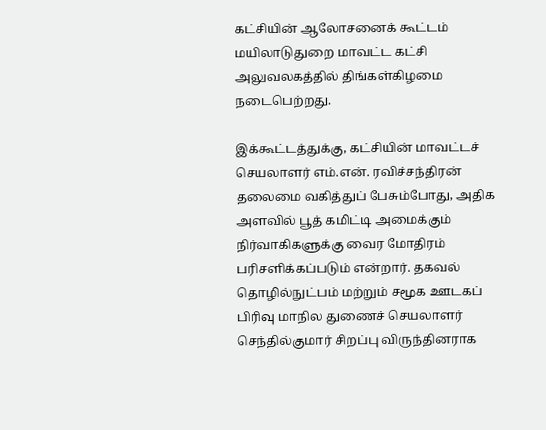கட்சியின் ஆலோசனைக் கூட்டம் மயிலாடுதுறை மாவட்ட கட்சி அலுவலகத்தில் திங்கள்கிழமை நடைபெற்றது.

இக்கூட்டத்துக்கு, கட்சியின் மாவட்டச் செயலாளர் எம்.என். ரவிச்சந்திரன் தலைமை வகித்துப் பேசும்போது, அதிக அளவில் பூத் கமிட்டி அமைக்கும் நிர்வாகிகளுக்கு வைர மோதிரம் பரிசளிக்கப்படும் என்றார். தகவல் தொழில்நுட்பம் மற்றும் சமூக ஊடகப் பிரிவு மாநில துணைச் செயலாளர் செந்தில்குமார் சிறப்பு விருந்தினராக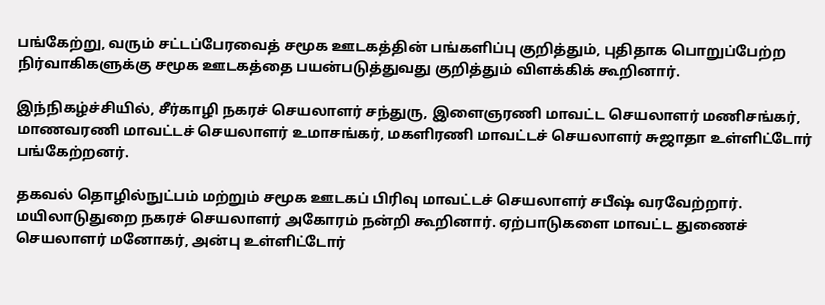பங்கேற்று, வரும் சட்டப்பேரவைத் சமூக ஊடகத்தின் பங்களிப்பு குறித்தும், புதிதாக பொறுப்பேற்ற நிர்வாகிகளுக்கு சமூக ஊடகத்தை பயன்படுத்துவது குறித்தும் விளக்கிக் கூறினார்.

இந்நிகழ்ச்சியில், சீர்காழி நகரச் செயலாளர் சந்துரு, இளைஞரணி மாவட்ட செயலாளர் மணிசங்கர், மாணவரணி மாவட்டச் செயலாளர் உமாசங்கர், மகளிரணி மாவட்டச் செயலாளர் சுஜாதா உள்ளிட்டோர் பங்கேற்றனர்.

தகவல் தொழில்நுட்பம் மற்றும் சமூக ஊடகப் பிரிவு மாவட்டச் செயலாளர் சபீஷ் வரவேற்றார். மயிலாடுதுறை நகரச் செயலாளர் அகோரம் நன்றி கூறினார். ஏற்பாடுகளை மாவட்ட துணைச் செயலாளர் மனோகர், அன்பு உள்ளிட்டோர்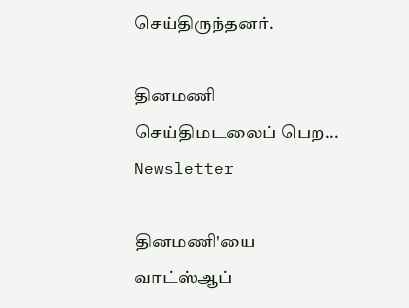செய்திருந்தனர்.

தினமணி செய்திமடலைப் பெற... Newsletter

தினமணி'யை வாட்ஸ்ஆப்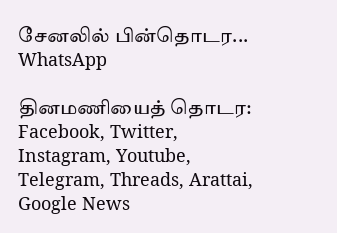சேனலில் பின்தொடர... WhatsApp

தினமணியைத் தொடர: Facebook, Twitter, Instagram, Youtube, Telegram, Threads, Arattai, Google News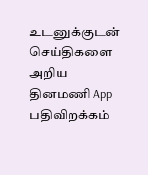உடனுக்குடன் செய்திகளை அறிய தினமணி App பதிவிறக்கம்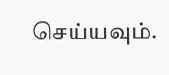செய்யவும்.